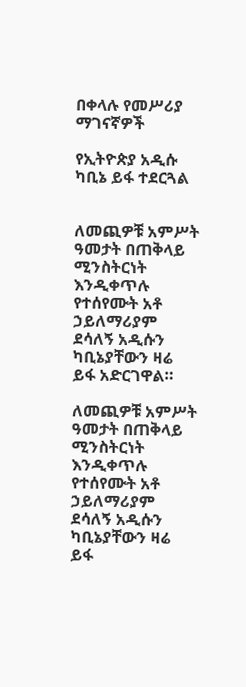በቀላሉ የመሥሪያ ማገናኛዎች

የኢትዮጵያ አዲሱ ካቢኔ ይፋ ተደርጓል


ለመጪዎቹ አምሥት ዓመታት በጠቅላይ ሚንስትርነት እንዲቀጥሉ የተሰየሙት አቶ ኃይለማሪያም ደሳለኝ አዲሱን ካቢኔያቸውን ዛሬ ይፋ አድርገዋል።

ለመጪዎቹ አምሥት ዓመታት በጠቅላይ ሚንስትርነት እንዲቀጥሉ የተሰየሙት አቶ ኃይለማሪያም ደሳለኝ አዲሱን ካቢኔያቸውን ዛሬ ይፋ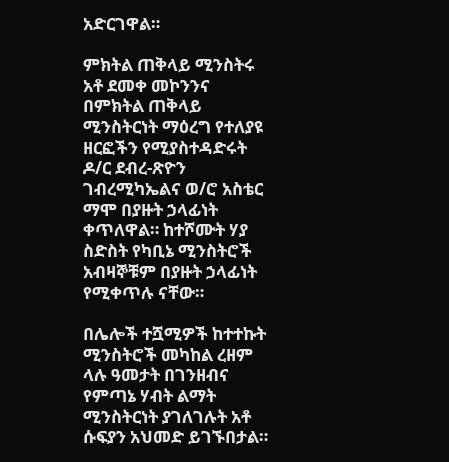አድርገዋል።

ምክትል ጠቅላይ ሚንስትሩ አቶ ደመቀ መኮንንና በምክትል ጠቅላይ ሚንስትርነት ማዕረግ የተለያዩ ዘርፎችን የሚያስተዳድሩት ዶ/ር ደብረ-ጽዮን ገብረሚካኤልና ወ/ሮ አስቴር ማሞ በያዙት ኃላፊነት ቀጥለዋል። ከተሾሙት ሃያ ስድስት የካቢኔ ሚንስትሮች አብዛኞቹም በያዙት ኃላፊነት የሚቀጥሉ ናቸው።

በሌሎች ተሿሚዎች ከተተኩት ሚንስትሮች መካከል ረዘም ላሉ ዓመታት በገንዘብና የምጣኔ ሃብት ልማት ሚንስትርነት ያገለገሉት አቶ ሱፍያን አህመድ ይገኙበታል።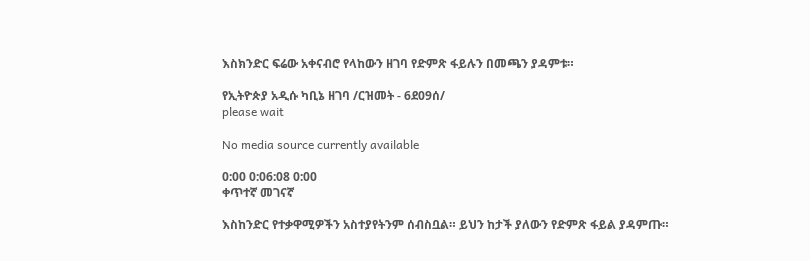እስክንድር ፍሬው አቀናብሮ የላከውን ዘገባ የድምጽ ፋይሉን በመጫን ያዳምቱ።

የኢትዮጵያ አዲሱ ካቢኔ ዘገባ /ርዝመት - 6ደ09ሰ/
please wait

No media source currently available

0:00 0:06:08 0:00
ቀጥተኛ መገናኛ

እስከንድር የተቃዋሚዎችን አስተያየትንም ሰብስቧል። ይህን ከታች ያለውን የድምጽ ፋይል ያዳምጡ።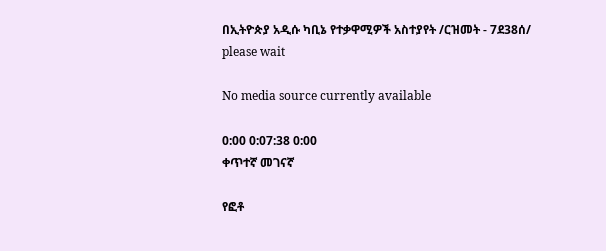በኢትዮጵያ አዲሱ ካቢኔ የተቃዋሚዎች አስተያየት /ርዝመት - 7ደ38ሰ/
please wait

No media source currently available

0:00 0:07:38 0:00
ቀጥተኛ መገናኛ

የፎቶ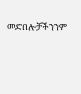መድበሎቻችንንም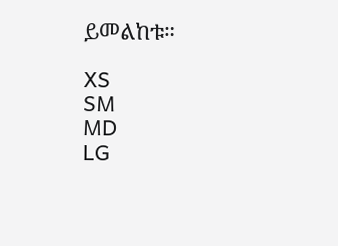ይመልከቱ።

XS
SM
MD
LG